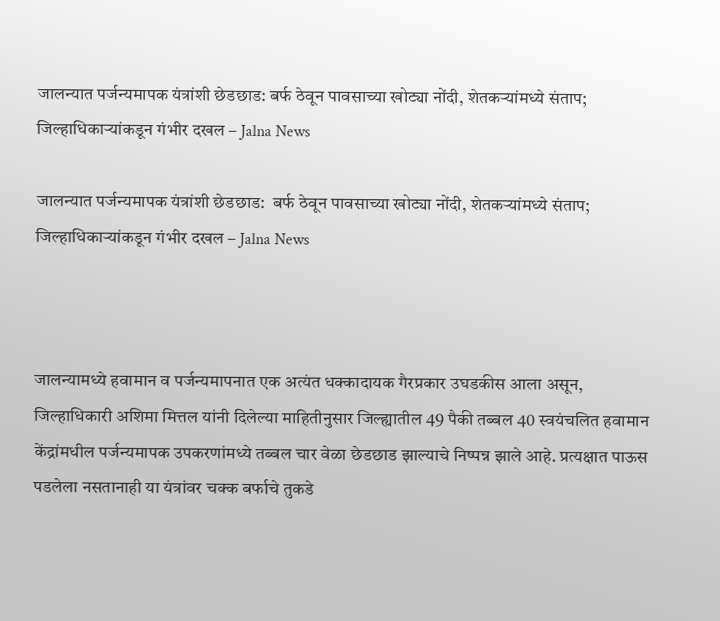जालन्यात पर्जन्यमापक यंत्रांशी छेडछाड: बर्फ ठेवून पावसाच्या खोट्या नोंदी, शेतकऱ्यांमध्ये संताप; जिल्हाधिकाऱ्यांकडून गंभीर दखल – Jalna News

जालन्यात पर्जन्यमापक यंत्रांशी छेडछाड:  बर्फ ठेवून पावसाच्या खोट्या नोंदी, शेतकऱ्यांमध्ये संताप; जिल्हाधिकाऱ्यांकडून गंभीर दखल – Jalna News



जालन्यामध्ये हवामान व पर्जन्यमापनात एक अत्यंत धक्कादायक गैरप्रकार उघडकीस आला असून, जिल्हाधिकारी अशिमा मित्तल यांनी दिलेल्या माहितीनुसार जिल्ह्यातील 49 पैकी तब्बल 40 स्वयंचलित हवामान केंद्रांमधील पर्जन्यमापक उपकरणांमध्ये तब्बल चार वेळा छेडछाड झाल्याचे निष्पन्न झाले आहे. प्रत्यक्षात पाऊस पडलेला नसतानाही या यंत्रांवर चक्क बर्फाचे तुकडे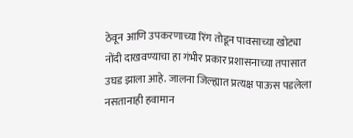ठेवून आणि उपकरणाच्या रिंग तोडून पावसाच्या खोट्या नोंदी दाखवण्याचा हा गंभीर प्रकार प्रशासनाच्या तपासात उघड झाला आहे. जालना जिल्ह्यात प्रत्यक्ष पाऊस पडलेला नसतानाही हवामान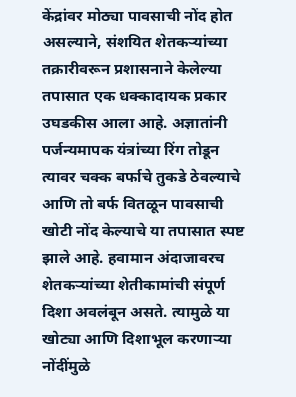केंद्रांवर मोठ्या पावसाची नोंद होत असल्याने, संशयित शेतकऱ्यांच्या तक्रारीवरून प्रशासनाने केलेल्या तपासात एक धक्कादायक प्रकार उघडकीस आला आहे. अज्ञातांनी पर्जन्यमापक यंत्रांच्या रिंग तोडून त्यावर चक्क बर्फाचे तुकडे ठेवल्याचे आणि तो बर्फ वितळून पावसाची खोटी नोंद केल्याचे या तपासात स्पष्ट झाले आहे. हवामान अंदाजावरच शेतकऱ्यांच्या शेतीकामांची संपूर्ण दिशा अवलंबून असते. त्यामुळे या खोट्या आणि दिशाभूल करणाऱ्या नोंदींमुळे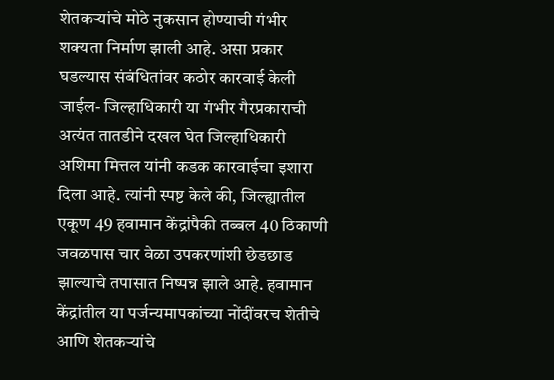शेतकऱ्यांचे मोठे नुकसान होण्याची गंभीर शक्यता निर्माण झाली आहे. असा प्रकार घडल्यास संबंधितांवर कठोर कारवाई केली जाईल- जिल्हाधिकारी या गंभीर गैरप्रकाराची अत्यंत तातडीने दखल घेत जिल्हाधिकारी अशिमा मित्तल यांनी कडक कारवाईचा इशारा दिला आहे. त्यांनी स्पष्ट केले की, जिल्ह्यातील एकूण 49 हवामान केंद्रांपैकी तब्बल 40 ठिकाणी जवळपास चार वेळा उपकरणांशी छेडछाड झाल्याचे तपासात निष्पन्न झाले आहे. हवामान केंद्रांतील या पर्जन्यमापकांच्या नोंदींवरच शेतीचे आणि शेतकऱ्यांचे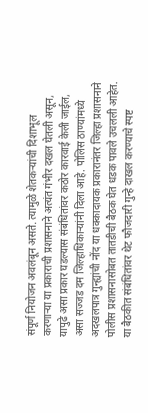संपूर्ण नियोजन अवलंबून असते. त्यामुळे शेतकऱ्यांची दिशाभूल करणाऱ्या या प्रकाराची प्रशासनाने अत्यंत गंभीर दखल घेतली असून, यापुढे असा प्रकार घडल्यास संबंधितांवर कठोर कारवाई केली जाईल, असा सज्जड दम जिल्हाधिकाऱ्यांनी दिला आहे. पोलिस ठाण्यांमध्ये अदखलपात्र गुन्ह्यांची नोंद या धक्कादायक प्रकारानंतर जिल्हा प्रशासनाने पोलीस प्रशासनासोबत तातडीची बैठक घेत धडक पावले उचलली आहेत. या बैठकीत संबंधितांवर थेट फौजदारी गुन्हे दाखल करण्याचे स्पष्ट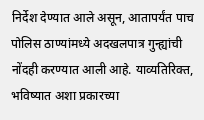निर्देश देण्यात आले असून, आतापर्यंत पाच पोलिस ठाण्यांमध्ये अदखलपात्र गुन्ह्यांची नोंदही करण्यात आली आहे. याव्यतिरिक्त, भविष्यात अशा प्रकारच्या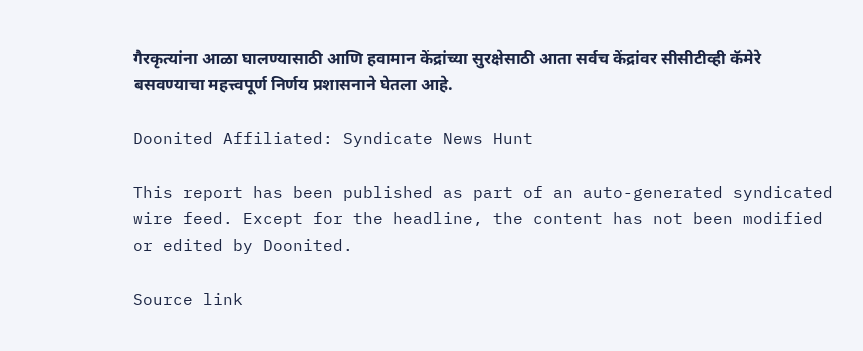गैरकृत्यांना आळा घालण्यासाठी आणि हवामान केंद्रांच्या सुरक्षेसाठी आता सर्वच केंद्रांवर सीसीटीव्ही कॅमेरे बसवण्याचा महत्त्वपूर्ण निर्णय प्रशासनाने घेतला आहे.

Doonited Affiliated: Syndicate News Hunt

This report has been published as part of an auto-generated syndicated wire feed. Except for the headline, the content has not been modified or edited by Doonited.

Source link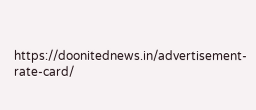https://doonitednews.in/advertisement-rate-card/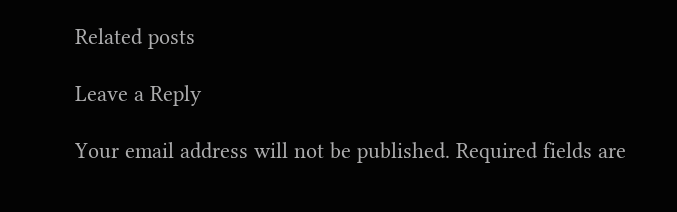Related posts

Leave a Reply

Your email address will not be published. Required fields are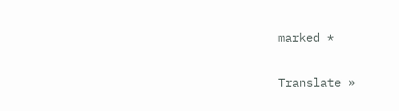marked *

Translate »